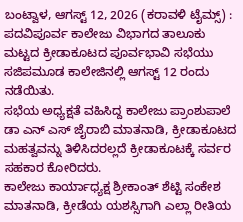ಬಂಟ್ವಾಳ, ಆಗಸ್ಟ್ 12, 2026 (ಕರಾವಳಿ ಟೈಮ್ಸ್) : ಪದವಿಪೂರ್ವ ಕಾಲೇಜು ವಿಭಾಗದ ತಾಲೂಕು ಮಟ್ಟದ ಕ್ರೀಡಾಕೂಟದ ಪೂರ್ವಭಾವಿ ಸಭೆಯು ಸಜಿಪಮೂಡ ಕಾಲೇಜಿನಲ್ಲಿ ಆಗಸ್ಟ್ 12 ರಂದು ನಡೆಯಿತು.
ಸಭೆಯ ಅಧ್ಯಕ್ಷತೆ ವಹಿಸಿದ್ದ ಕಾಲೇಜು ಪ್ರಾಂಶುಪಾಲೆ ಡಾ ಎನ್ ಎಸ್ ಜೈರಾಬಿ ಮಾತನಾಡಿ, ಕ್ರೀಡಾಕೂಟದ ಮಹತ್ವವನ್ನು ತಿಳಿಸಿದರಲ್ಲದೆ ಕ್ರೀಡಾಕೂಟಕ್ಕೆ ಸರ್ವರ ಸಹಕಾರ ಕೋರಿದರು.
ಕಾಲೇಜು ಕಾರ್ಯಾಧ್ಯಕ್ಷ ಶ್ರೀಕಾಂತ್ ಶೆಟ್ಟಿ ಸಂಕೇಶ ಮಾತನಾಡಿ, ಕ್ರೀಡೆಯ ಯಶಸ್ಸಿಗಾಗಿ ಎಲ್ಲಾ ರೀತಿಯ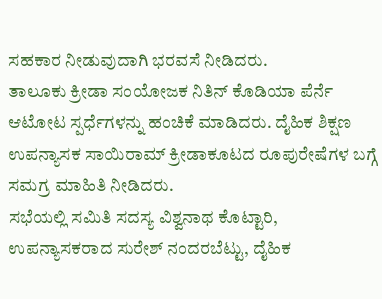ಸಹಕಾರ ನೀಡುವುದಾಗಿ ಭರವಸೆ ನೀಡಿದರು.
ತಾಲೂಕು ಕ್ರೀಡಾ ಸಂಯೋಜಕ ನಿತಿನ್ ಕೊಡಿಯಾ ಪೆರ್ನೆ ಆಟೋಟ ಸ್ಪರ್ಧೆಗಳನ್ನು ಹಂಚಿಕೆ ಮಾಡಿದರು. ದೈಹಿಕ ಶಿಕ್ಷಣ ಉಪನ್ಯಾಸಕ ಸಾಯಿರಾಮ್ ಕ್ರೀಡಾಕೂಟದ ರೂಪುರೇಷೆಗಳ ಬಗ್ಗೆ ಸಮಗ್ರ ಮಾಹಿತಿ ನೀಡಿದರು.
ಸಭೆಯಲ್ಲಿ ಸಮಿತಿ ಸದಸ್ಯ ವಿಶ್ವನಾಥ ಕೊಟ್ಟಾರಿ, ಉಪನ್ಯಾಸಕರಾದ ಸುರೇಶ್ ನಂದರಬೆಟ್ಟು, ದೈಹಿಕ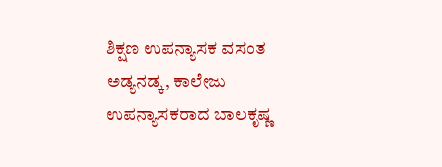ಶಿಕ್ಷಣ ಉಪನ್ಯಾಸಕ ವಸಂತ ಅಡ್ಯನಡ್ಕ, ಕಾಲೇಜು ಉಪನ್ಯಾಸಕರಾದ ಬಾಲಕೃಷ್ಣ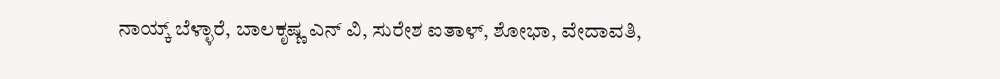ನಾಯ್ಕ್ ಬೆಳ್ಳಾರೆ, ಬಾಲಕೃಷ್ಣ ಎನ್ ವಿ, ಸುರೇಶ ಐತಾಳ್, ಶೋಭಾ, ವೇದಾವತಿ,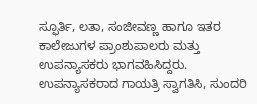ಸ್ಫೂರ್ತಿ, ಲತಾ, ಸಂಜೀವಣ್ಣ ಹಾಗೂ ಇತರ ಕಾಲೇಜುಗಳ ಪ್ರಾಂಶುಪಾಲರು ಮತ್ತು ಉಪನ್ಯಾಸಕರು ಭಾಗವಹಿಸಿದ್ದರು. ಉಪನ್ಯಾಸಕರಾದ ಗಾಯತ್ರಿ ಸ್ವಾಗತಿಸಿ, ಸುಂದರಿ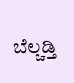ಬೆಲ್ಚಡ್ತಿ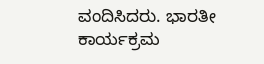ವಂದಿಸಿದರು. ಭಾರತೀ ಕಾರ್ಯಕ್ರಮ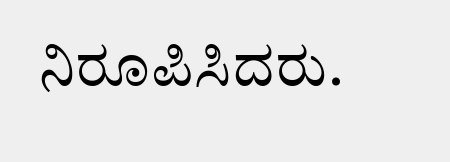ನಿರೂಪಿಸಿದರು.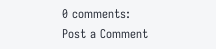0 comments:
Post a Comment